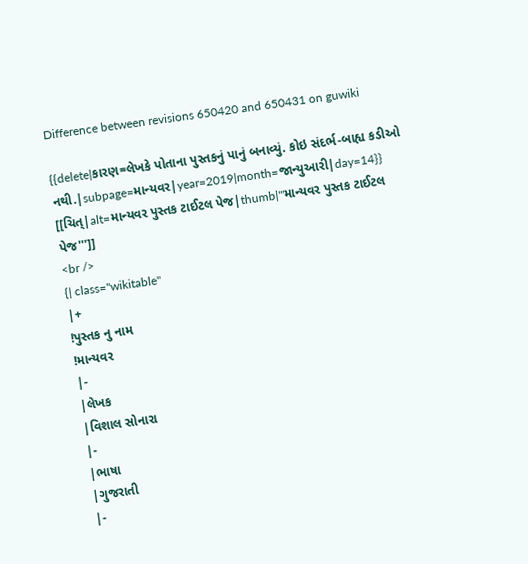Difference between revisions 650420 and 650431 on guwiki

{{delete|કારણ=લેખકે પોતાના પુસ્તકનું પાનું બનાવ્યું. કોઇ સંદર્ભ-બાહ્ય કડીઓ નથી.|subpage=માન્યવર|year=2019|month=જાન્યુઆરી|day=14}}
[[ચિત્|alt=માન્યવર પુસ્તક ટાઈટલ પેજ|thumb|'''માન્યવર પુસ્તક ટાઈટલ પેજ''']]
<br />
{| class="wikitable"
|+
!પુસ્તક નુ નામ
!માન્યવર
|-
|લેખક
|વિશાલ સોનારા
|-
|ભાષા
|ગુજરાતી
|-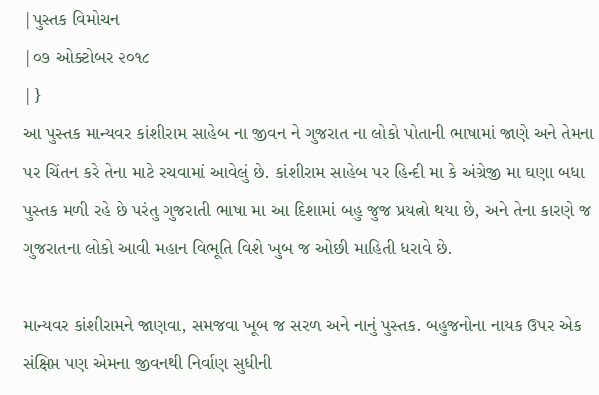|પુસ્તક વિમોચન
|૦૭ ઓક્ટોબર ૨૦૧૮
|}
આ પુસ્તક માન્યવર કાંશીરામ સાહેબ ના જીવન ને ગુજરાત ના લોકો પોતાની ભાષામાં જાણે અને તેમના પર ચિંતન કરે તેના માટે રચવામાં આવેલું છે. કાંશીરામ સાહેબ પર હિન્દી મા કે અંગ્રેજી મા ઘણા બધા પુસ્તક મળી રહે છે પરંતુ ગુજરાતી ભાષા મા આ દિશામાં બહુ જુજ પ્રયત્નો થયા છે, અને તેના કારણે જ ગુજરાતના લોકો આવી મહાન વિભૂતિ વિશે ખુબ જ ઓછી માહિતી ધરાવે છે.

માન્યવર કાંશીરામને જાણવા, સમજવા ખૂબ જ સરળ અને નાનું પુસ્તક. બહુજનોના નાયક ઉપર એક સંક્ષિપ્ત પણ એમના જીવનથી નિર્વાણ સુધીની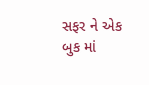સફર ને એક બુક માં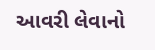આવરી લેવાનો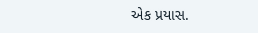એક પ્રયાસ.